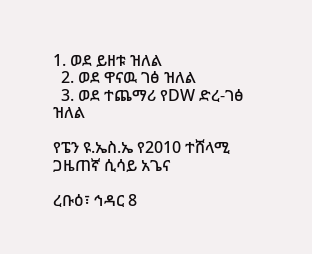1. ወደ ይዘቱ ዝለል
  2. ወደ ዋናዉ ገፅ ዝለል
  3. ወደ ተጨማሪ የDW ድረ-ገፅ ዝለል

የፔን ዩ.ኤስ.ኤ የ2010 ተሸላሚ ጋዜጠኛ ሲሳይ አጌና

ረቡዕ፣ ኅዳር 8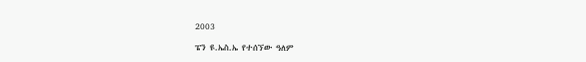2003

ፔን ዩ.ኤስ.ኤ የተሰኘው ዓለም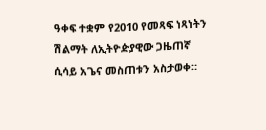ዓቀፍ ተቋም የ2010 የመጻፍ ነጻነትን ሽልማት ለኢትዮዽያዊው ጋዜጠኛ ሲሳይ አጌና መስጠቱን አስታወቀ።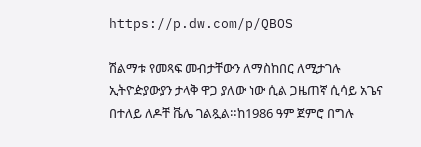https://p.dw.com/p/QBOS

ሽልማቱ የመጻፍ መብታቸውን ለማስከበር ለሚታገሉ ኢትዮዽያውያን ታላቅ ዋጋ ያለው ነው ሲል ጋዜጠኛ ሲሳይ አጌና በተለይ ለዶቸ ቬሌ ገልጿል።ከ1986 ዓም ጀምሮ በግሉ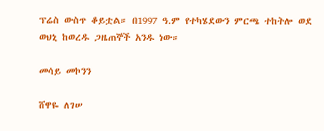ፕሬስ ውስጥ ቆይቷል። በ1997 ዓ.ም የተካሄደውን ምርጫ ተከትሎ ወደ ወህኒ ከወረዱ ጋዜጠኞች አንዱ ነው።

መሳይ መኮንን

ሸዋዬ ለገሠ